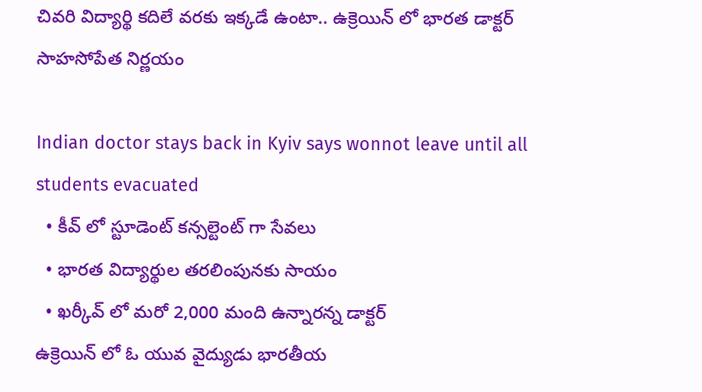చివరి విద్యార్థి కదిలే వరకు ఇక్కడే ఉంటా.. ఉక్రెయిన్ లో భారత డాక్టర్ సాహసోపేత నిర్ణయం

Indian doctor stays back in Kyiv says wonnot leave until all students evacuated
  • కీవ్ లో స్టూడెంట్ కన్సల్టెంట్ గా సేవలు
  • భారత విద్యార్థుల తరలింపునకు సాయం
  • ఖర్కీవ్ లో మరో 2,000 మంది ఉన్నారన్న డాక్టర్
ఉక్రెయిన్ లో ఓ యువ వైద్యుడు భారతీయ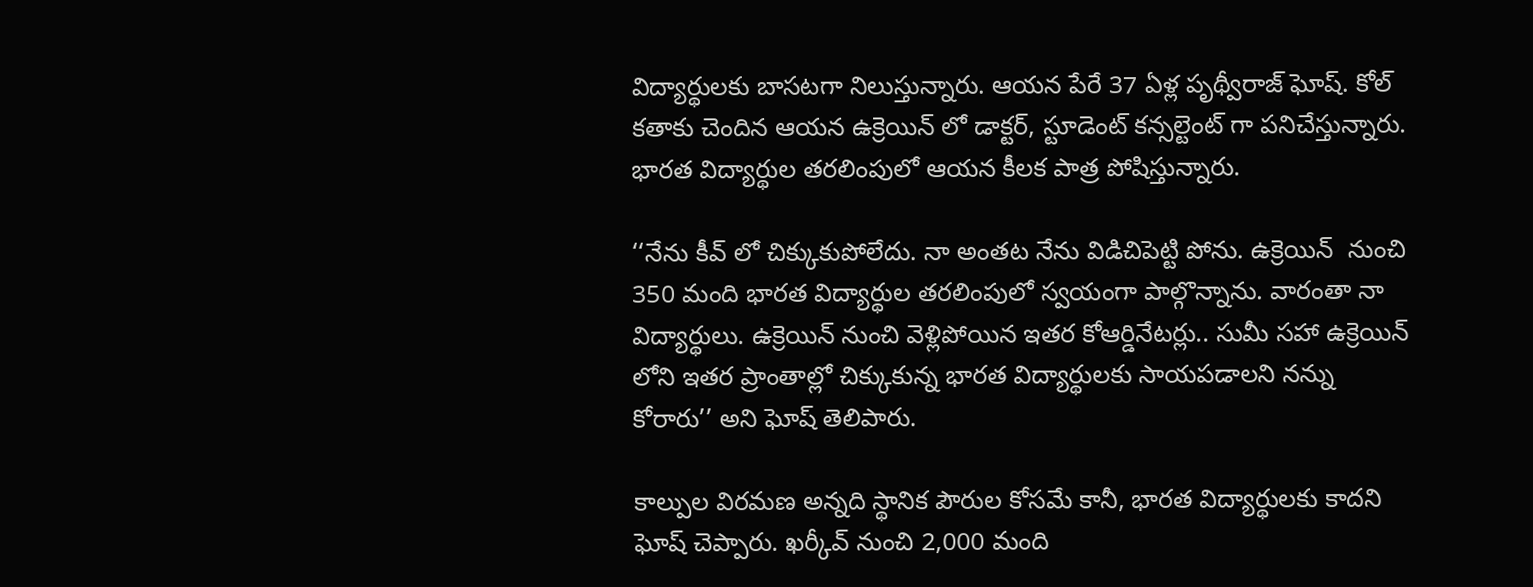విద్యార్థులకు బాసటగా నిలుస్తున్నారు. ఆయన పేరే 37 ఏళ్ల పృథ్వీరాజ్ ఘోష్. కోల్ కతాకు చెందిన ఆయన ఉక్రెయిన్ లో డాక్టర్, స్టూడెంట్ కన్సల్టెంట్ గా పనిచేస్తున్నారు. భారత విద్యార్థుల తరలింపులో ఆయన కీలక పాత్ర పోషిస్తున్నారు.

‘‘నేను కీవ్ లో చిక్కుకుపోలేదు. నా అంతట నేను విడిచిపెట్టి పోను. ఉక్రెయిన్  నుంచి 350 మంది భారత విద్యార్థుల తరలింపులో స్వయంగా పాల్గొన్నాను. వారంతా నా విద్యార్థులు. ఉక్రెయిన్ నుంచి వెళ్లిపోయిన ఇతర కోఆర్డినేటర్లు.. సుమీ సహా ఉక్రెయిన్ లోని ఇతర ప్రాంతాల్లో చిక్కుకున్న భారత విద్యార్థులకు సాయపడాలని నన్ను కోరారు’’ అని ఘోష్ తెలిపారు.

కాల్పుల విరమణ అన్నది స్థానిక పౌరుల కోసమే కానీ, భారత విద్యార్థులకు కాదని ఘోష్ చెప్పారు. ఖర్కీవ్ నుంచి 2,000 మంది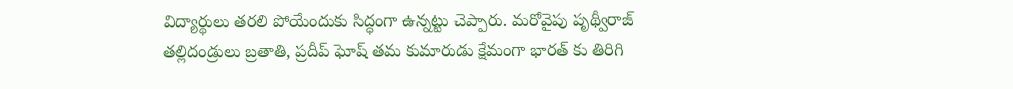విద్యార్థులు తరలి పోయేందుకు సిద్ధంగా ఉన్నట్టు చెప్పారు. మరోవైపు పృథ్వీరాజ్ తల్లిదండ్రులు బ్రతాతి, ప్రదీప్ ఘోష్ తమ కుమారుడు క్షేమంగా భారత్ కు తిరిగి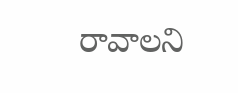రావాలని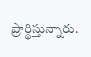ప్రార్థిస్తున్నారు.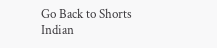Go Back to Shorts
Indian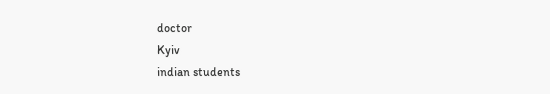doctor
Kyiv
indian students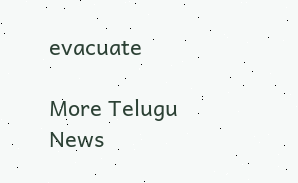evacuate

More Telugu News